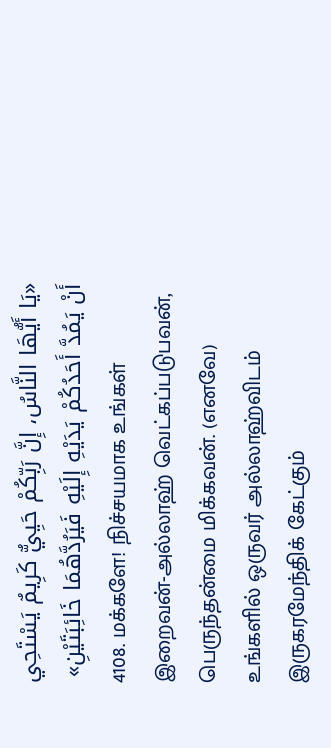«يَا أَيُّهَا النَّاسُ، إِنَّ رَبِّكُمْ حَيِيٌّ كَرِيمٌ يَسْتَحِي أَنْ يَمُدَّ أَحَدُكُمْ يَدَيْهِ إِلَيْهِ فَيَرُدَّهُمَا خَائِبَتَيْنِ»
4108. மக்களே! நிச்சயமாக உங்கள் இறைவன்-அல்லாஹ் வெட்கப்படுபவன், பெருந்தன்மை மிக்கவன். (எனவே) உங்களில் ஒருவர் அல்லாஹ்விடம் இருகரமேந்திக் கேட்கும்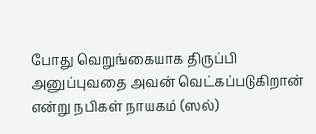போது வெறுங்கையாக திருப்பி அனுப்புவதை அவன் வெட்கப்படுகிறான் என்று நபிகள் நாயகம் (ஸல்)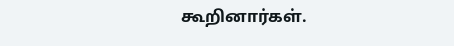கூறினார்கள்.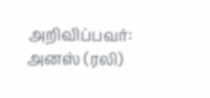அறிவிப்பவர்: அனஸ் (ரலி)